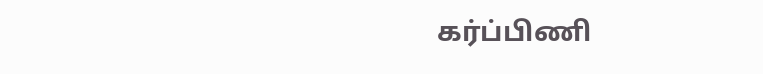கர்ப்பிணி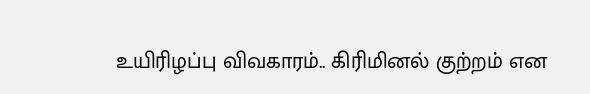உயிரிழப்பு விவகாரம்.. கிரிமினல் குற்றம் என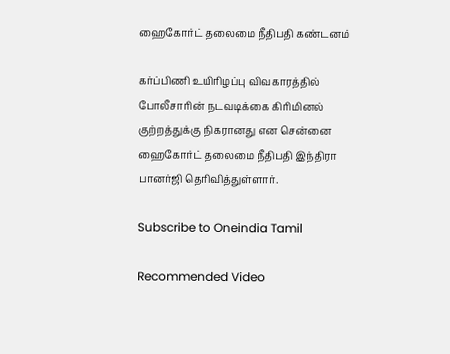ஹைகோர்ட் தலைமை நீதிபதி கண்டனம்

கர்ப்பிணி உயிரிழப்பு விவகாரத்தில் போலீசாரின் நடவடிக்கை கிரிமினல் குற்றத்துக்கு நிகரானது என சென்னை ஹைகோர்ட் தலைமை நீதிபதி இந்திரா பானர்ஜி தெரிவித்துள்ளார்.

Subscribe to Oneindia Tamil

Recommended Video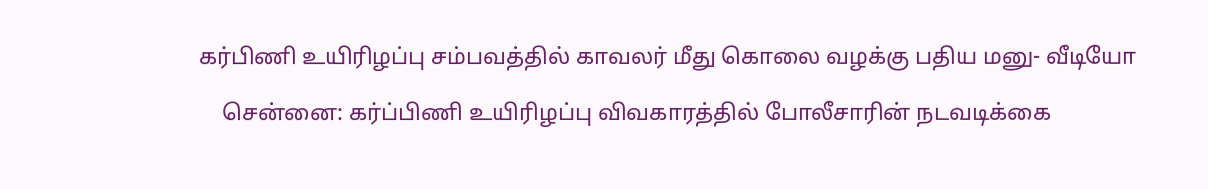கர்பிணி உயிரிழப்பு சம்பவத்தில் காவலர் மீது கொலை வழக்கு பதிய மனு- வீடியோ

    சென்னை: கர்ப்பிணி உயிரிழப்பு விவகாரத்தில் போலீசாரின் நடவடிக்கை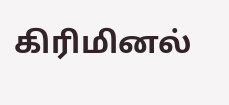கிரிமினல்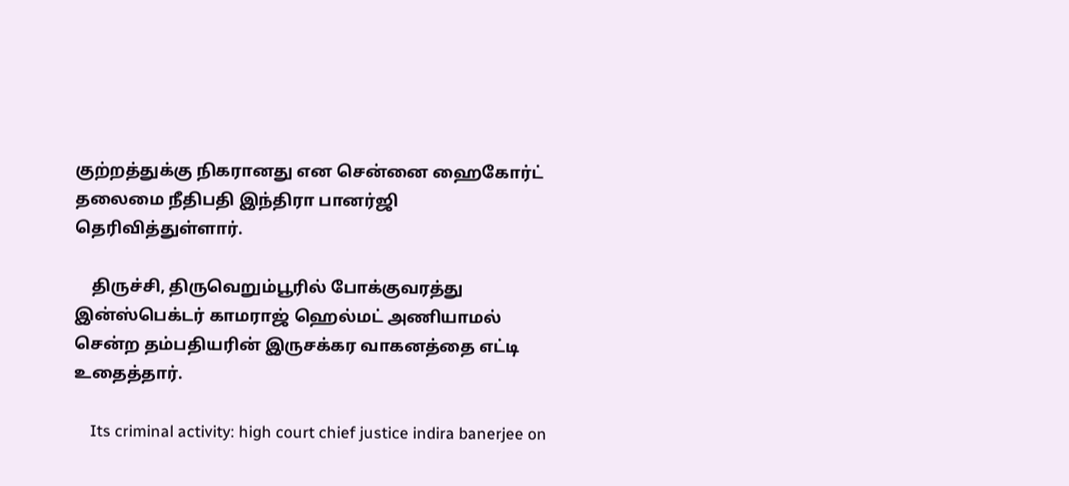குற்றத்துக்கு நிகரானது என சென்னை ஹைகோர்ட் தலைமை நீதிபதி இந்திரா பானர்ஜி தெரிவித்துள்ளார்.

    திருச்சி, திருவெறும்பூரில் போக்குவரத்து இன்ஸ்பெக்டர் காமராஜ் ஹெல்மட் அணியாமல் சென்ற தம்பதியரின் இருசக்கர வாகனத்தை எட்டி உதைத்தார்.

    Its criminal activity: high court chief justice indira banerjee on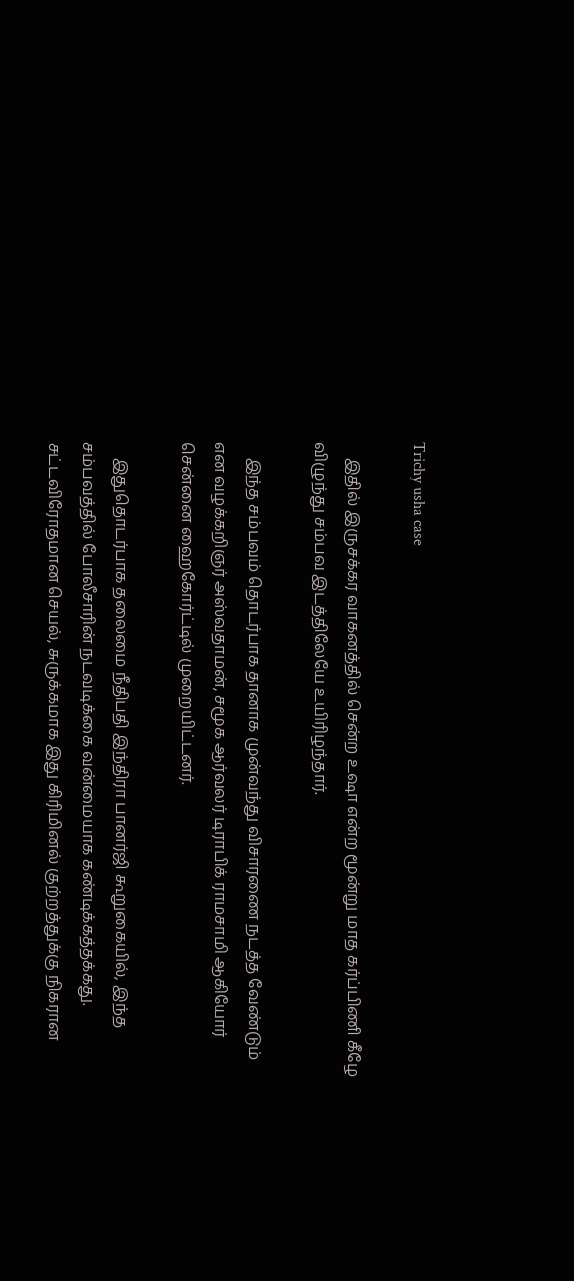Trichy usha case

    இதில் இருசக்கர வாகனத்தில் சென்ற உஷா என்ற மூன்று மாத கர்ப்பிணி கீழே விழுந்து சம்பவ இடத்திலேயே உயிரிழந்தார்.

    இந்த சம்பவம் தொடர்பாக தானாக முன்வந்து விசாரணை நடத்த வேண்டும் என வழக்கறிஞர் அஸ்வதாமன், சமூக ஆர்வலர் டிராபிக் ராமசாமி ஆகியோர் சென்னை ஹைகோர்ட்டில் முறையிட்டனர்.

    இதுதொடர்பாக தலைமை நீதிபதி இந்திரா பானர்ஜி கூறுகையில், இந்த சம்பவத்தில் போலீசாரின் நடவடிக்கை வன்மையாக கண்டிக்கத்தக்கது. சட்டவிரோதமான செயல், சுருக்கமாக இது கிரிமினல் குற்றத்துக்கு நிகரான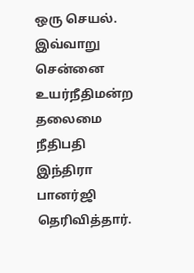ஒரு செயல். இவ்வாறு சென்னை உயர்நீதிமன்ற தலைமை நீதிபதி இந்திரா பானர்ஜி தெரிவித்தார்.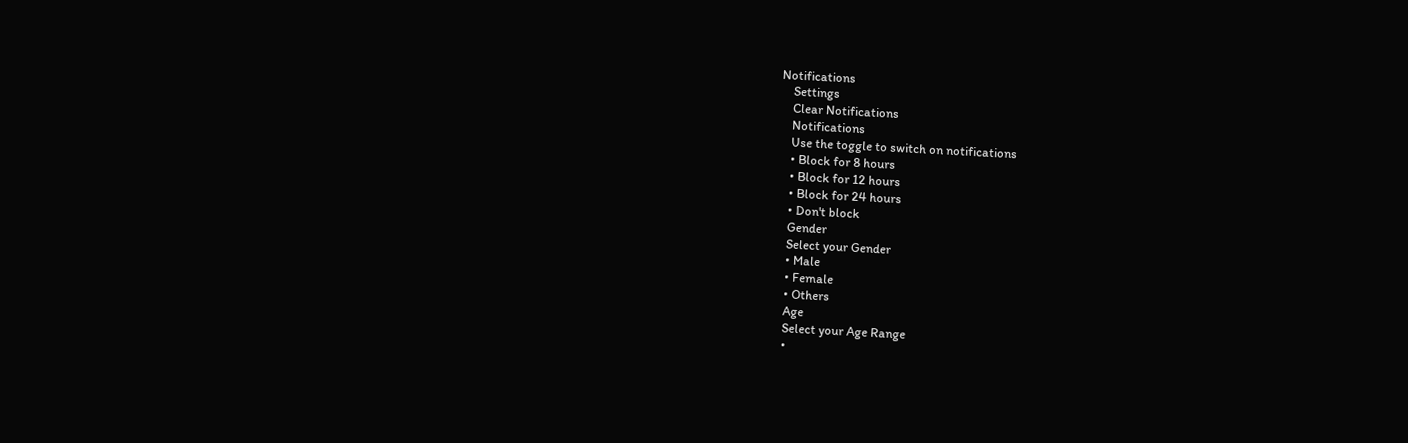Notifications
    Settings
    Clear Notifications
    Notifications
    Use the toggle to switch on notifications
    • Block for 8 hours
    • Block for 12 hours
    • Block for 24 hours
    • Don't block
    Gender
    Select your Gender
    • Male
    • Female
    • Others
    Age
    Select your Age Range
    •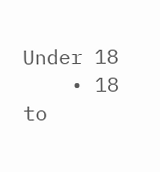Under 18
    • 18 to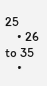25
    • 26 to 35
    •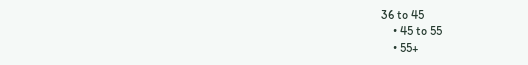36 to 45
    • 45 to 55
    • 55+